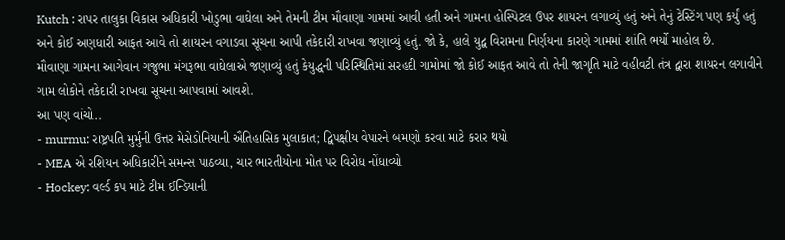Kutch : રાપર તાલુકા વિકાસ અધિકારી ખોડુભા વાઘેલા અને તેમની ટીમ મૌવાણા ગામમાં આવી હતી અને ગામના હોસ્પિટલ ઉપર શાયરન લગાવ્યું હતું અને તેનું ટેસ્ટિંગ પણ કર્યું હતું અને કોઈ અણધારી આફત આવે તો શાયરન વગાડવા સૂચના આપી તકેદારી રાખવા જણાવ્યું હતું. જો કે, હાલે યુદ્વ વિરામના નિર્ણયના કારણે ગામમાં શાંતિ ભર્યો માહોલ છે.
મૌવાણા ગામના આગેવાન ગજુભા મંગરૂભા વાઘેલાએ જણાવ્યું હતું કેયુદ્ધની પરિસ્થિતિમાં સરહદી ગામોમાં જો કોઈ આફત આવે તો તેની જાગૃતિ માટે વહીવટી તંત્ર દ્વારા શાયરન લગાવીને ગામ લોકોને તકેદારી રાખવા સૂચના આપવામાં આવશે.
આ પણ વાંચો..
- murmu: રાષ્ટ્રપતિ મુર્મુની ઉત્તર મેસેડોનિયાની ઐતિહાસિક મુલાકાત; દ્વિપક્ષીય વેપારને બમણો કરવા માટે કરાર થયો
- MEA એ રશિયન અધિકારીને સમન્સ પાઠવ્યા, ચાર ભારતીયોના મોત પર વિરોધ નોંધાવ્યો
- Hockey: વર્લ્ડ કપ માટે ટીમ ઈન્ડિયાની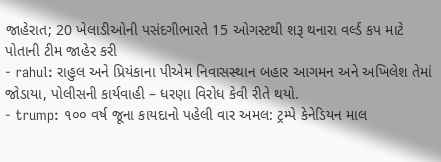જાહેરાત; 20 ખેલાડીઓની પસંદગીભારતે 15 ઓગસ્ટથી શરૂ થનારા વર્લ્ડ કપ માટે પોતાની ટીમ જાહેર કરી
- rahul: રાહુલ અને પ્રિયંકાના પીએમ નિવાસસ્થાન બહાર આગમન અને અખિલેશ તેમાં જોડાયા, પોલીસની કાર્યવાહી – ધરણા વિરોધ કેવી રીતે થયો.
- trump: ૧૦૦ વર્ષ જૂના કાયદાનો પહેલી વાર અમલ: ટ્રમ્પે કેનેડિયન માલ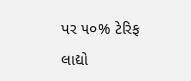પર ૫૦% ટેરિફ લાદ્યો